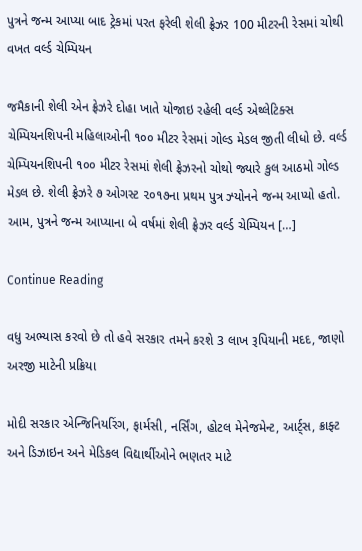પુત્રને જન્મ આપ્યા બાદ ટ્રેકમાં પરત ફરેલી શેલી ફ્રેઝર 100 મીટરની રેસમાં ચોથી વખત વર્લ્ડ ચેમ્પિયન

જમૈકાની શેલી એન ફ્રેઝરે દોહા ખાતે યોજાઇ રહેલી વર્લ્ડ એથ્લેટિક્સ ચેમ્પિયનશિપની મહિલાઓની ૧૦૦ મીટર રેસમાં ગોલ્ડ મેડલ જીતી લીધો છે. વર્લ્ડ ચેમ્પિયનશિપની ૧૦૦ મીટર રેસમાં શેલી ફ્રેઝરનો ચોથો જ્યારે કુલ આઠમો ગોલ્ડ મેડલ છે. શેલી ફ્રેઝરે ૭ ઓગસ્ટ ૨૦૧૭ના પ્રથમ પુત્ર ઝ્યોનને જન્મ આપ્યો હતો. આમ, પુત્રને જન્મ આપ્યાના બે વર્ષમાં શેલી ફ્રેઝર વર્લ્ડ ચેમ્પિયન […]

Continue Reading

વધુ અભ્યાસ કરવો છે તો હવે સરકાર તમને કરશે 3 લાખ રૂપિયાની મદદ, જાણો અરજી માટેની પ્રક્રિયા

મોદી સરકાર એન્જિનિયરિંગ, ફાર્મસી, નર્સિંગ, હોટલ મેનેજમેન્ટ, આર્ટ્સ, ક્રાફ્ટ અને ડિઝાઇન અને મેડિકલ વિદ્યાર્થીઓને ભણતર માટે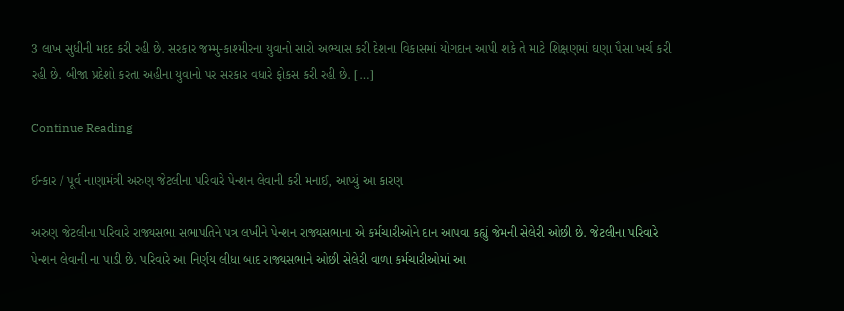3 લાખ સુધીની મદદ કરી રહી છે. સરકાર જમ્મુ-કાશ્મીરના યુવાનો સારો અભ્યાસ કરી દેશના વિકાસમાં યોગદાન આપી શકે તે માટે શિક્ષણમાં ઘણા પૈસા ખર્ચ કરી રહી છે. બીજા પ્રદેશો કરતા અહીના યુવાનો પર સરકાર વધારે ફોકસ કરી રહી છે. […]

Continue Reading

ઈન્કાર / પૂર્વ નાણામંત્રી અરુણ જેટલીના પરિવારે પેન્શન લેવાની કરી મનાઈ, આપ્યું આ કારણ

અરુણ જેટલીના પરિવારે રાજ્યસભા સભાપતિને પત્ર લખીને પેન્શન રાજ્યસભાના એ કર્મચારીઓને દાન આપવા કહ્યું જેમની સેલેરી ઓછી છે. જેટલીના પરિવારે પેન્શન લેવાની ના પાડી છે. પરિવારે આ નિર્ણય લીધા બાદ રાજ્યસભાને ઓછી સેલેરી વાળા કર્મચારીઓમાં આ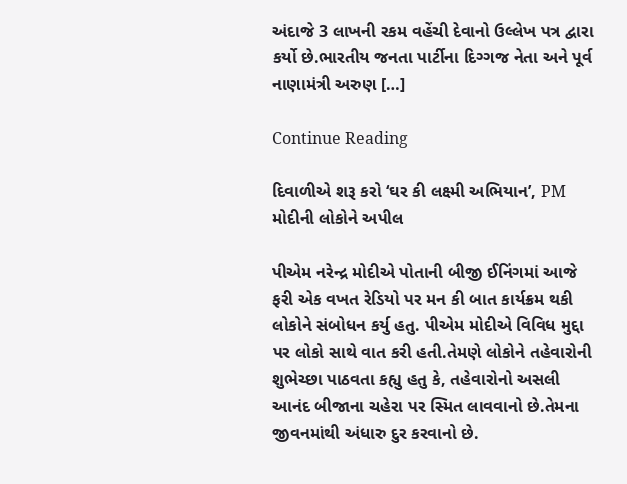અંદાજે 3 લાખની રકમ વહેંચી દેવાનો ઉલ્લેખ પત્ર દ્વારા કર્યો છે.ભારતીય જનતા પાર્ટીના દિગ્ગજ નેતા અને પૂર્વ નાણામંત્રી અરુણ […]

Continue Reading

દિવાળીએ શરૂ કરો ‘ઘર કી લક્ષ્‍‍મી અભિયાન’, PM મોદીની લોકોને અપીલ

પીએમ નરેન્દ્ર મોદીએ પોતાની બીજી ઈનિંગમાં આજે ફરી એક વખત રેડિયો પર મન કી બાત કાર્યક્રમ થકી લોકોને સંબોધન કર્યુ હતુ. પીએમ મોદીએ વિવિધ મુદ્દા પર લોકો સાથે વાત કરી હતી.તેમણે લોકોને તહેવારોની શુભેચ્છા પાઠવતા કહ્યુ હતુ કે, તહેવારોનો અસલી આનંદ બીજાના ચહેરા પર સ્મિત લાવવાનો છે.તેમના જીવનમાંથી અંધારુ દુર કરવાનો છે.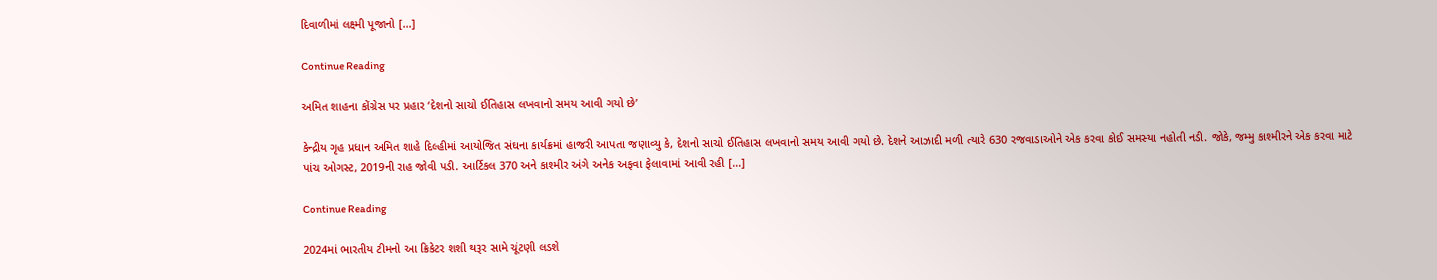દિવાળીમાં લક્ષ્‍મી પૂજાનો […]

Continue Reading

અમિત શાહના કોંગ્રેસ પર પ્રહાર ‘દેશનો સાચો ઈતિહાસ લખવાનો સમય આવી ગયો છે’

કેન્દ્રીય ગૃહ પ્રધાન અમિત શાહે દિલ્હીમાં આયોજિત સંઘના કાર્યક્રમાં હાજરી આપતા જણાવ્યુ કે, દેશનો સાચો ઈતિહાસ લખવાનો સમય આવી ગયો છે. દેશને આઝાદી મળી ત્યારે 630 રજવાડાઓને એક કરવા કોઈ સમસ્યા નહોતી નડી. જોકે, જમ્મુ કાશ્મીરને એક કરવા માટે પાંચ ઓગસ્ટ, 2019ની રાહ જોવી પડી. આર્ટિકલ 370 અને કાશ્મીર અંગે અનેક અફવા ફેલાવામાં આવી રહી […]

Continue Reading

2024માં ભારતીય ટીમનો આ ક્રિકેટર શશી થરૂર સામે ચૂંટણી લડશે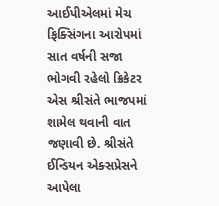આઈપીએલમાં મેચ ફિક્સિંગના આરોપમાં સાત વર્ષની સજા ભોગવી રહેલો ક્રિકેટર એસ શ્રીસંતે ભાજપમાં શામેલ થવાની વાત જણાવી છે. શ્રીસંતે ઈન્ડિયન એક્સપ્રેસને આપેલા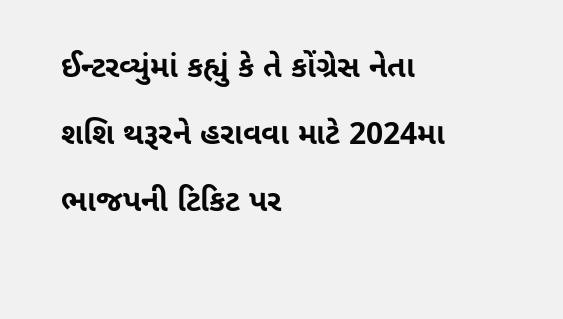ઈન્ટરવ્યુંમાં કહ્યું કે તે કોંગ્રેસ નેતા શશિ થરૂરને હરાવવા માટે 2024મા ભાજપની ટિકિટ પર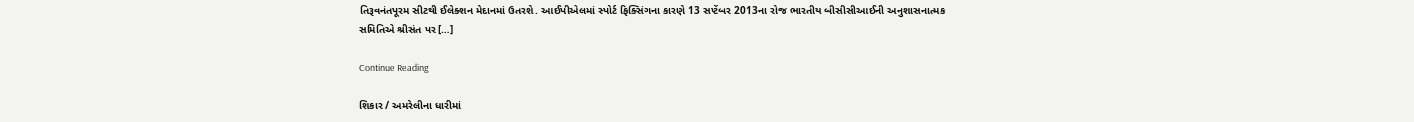તિરૂવનંતપૂરમ સીટથી ઈલેક્શન મેદાનમાં ઉતરશે. આઈપીએલમાં સ્પોર્ટ ફિક્સિંગના કારણે 13 સપ્ટેંબર 2013ના રોજ ભારતીય બીસીસીઆઈની અનુશાસનાત્મક સમિતિએ શ્રીસંત પર […]

Continue Reading

શિકાર / અમરેલીના ધારીમાં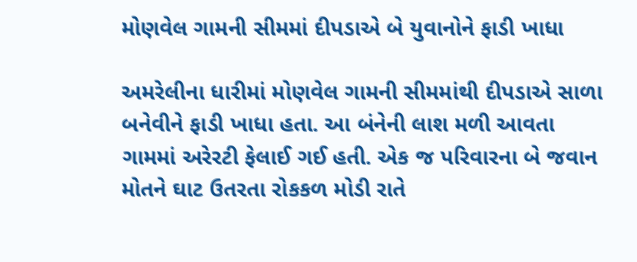મોણવેલ ગામની સીમમાં દીપડાએ બે યુવાનોને ફાડી ખાધા

અમરેલીના ધારીમાં મોણવેલ ગામની સીમમાંથી દીપડાએ સાળા બનેવીને ફાડી ખાધા હતા. આ બંનેની લાશ મળી આવતા ગામમાં અરેરટી ફેલાઈ ગઈ હતી. એક જ પરિવારના બે જવાન મોતને ઘાટ ઉતરતા રોકકળ મોડી રાતે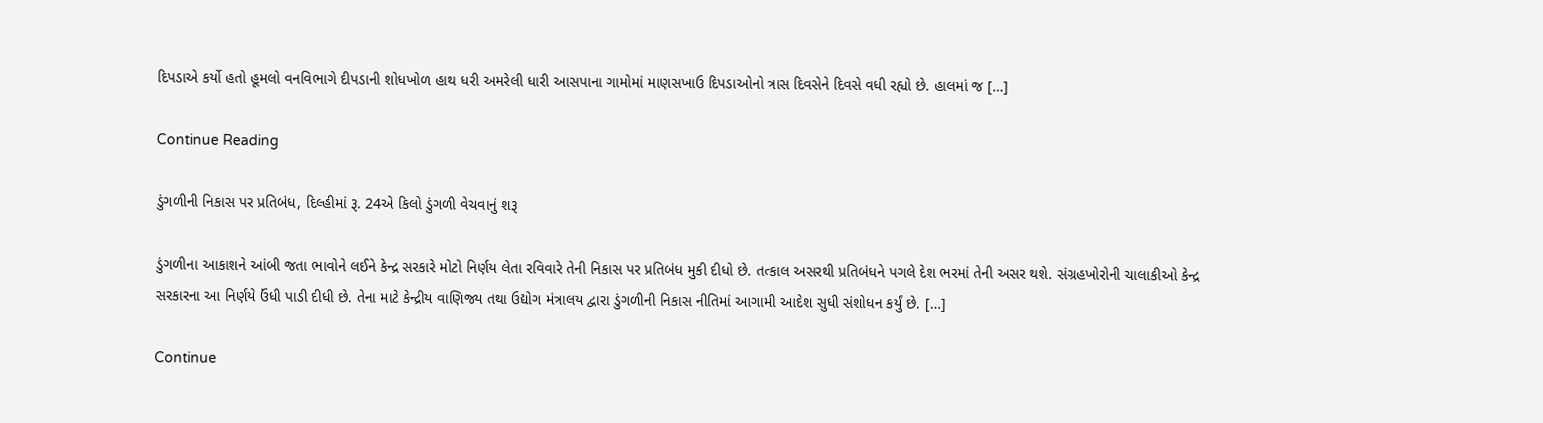દિપડાએ કર્યો હતો હૂમલો વનવિભાગે દીપડાની શોધખોળ હાથ ધરી અમરેલી ધારી આસપાના ગામોમાં માણસખાઉ દિપડાઓનો ત્રાસ દિવસેને દિવસે વધી રહ્યો છે. હાલમાં જ […]

Continue Reading

ડુંગળીની નિકાસ પર પ્રતિબંધ, દિલ્હીમાં રૂ. 24એ કિલો ડુંગળી વેચવાનું શરૂ

ડુંગળીના આકાશને આંબી જતા ભાવોને લઈને કેન્દ્ર સરકારે મોટો નિર્ણય લેતા રવિવારે તેની નિકાસ પર પ્રતિબંધ મુકી દીધો છે. તત્કાલ અસરથી પ્રતિબંધને પગલે દેશ ભરમાં તેની અસર થશે. સંગ્રહખોરોની ચાલાકીઓ કેન્દ્ર સરકારના આ નિર્ણયે ઉંધી પાડી દીધી છે. તેના માટે કેન્દ્રીય વાણિજ્ય તથા ઉદ્યોગ મંત્રાલય દ્વારા ડુંગળીની નિકાસ નીતિમાં આગામી આદેશ સુધી સંશોધન કર્યું છે. […]

Continue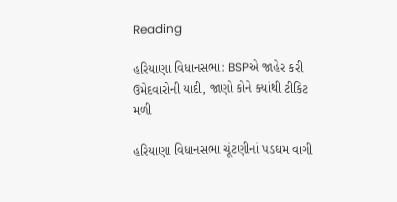Reading

હરિયાણા વિધાનસભા: BSPએ જાહેર કરી ઉમેદવારોની યાદી, જાણો કોને ક્યાંથી ટીકિટ મળી

હરિયાણા વિધાનસભા ચૂંટણીનાં પડઘમ વાગી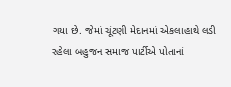ગયા છે. જેમાં ચૂંટણી મેદાનમાં એકલાહાથે લડી રહેલા બહુજન સમાજ પાર્ટીએ પોતાનાં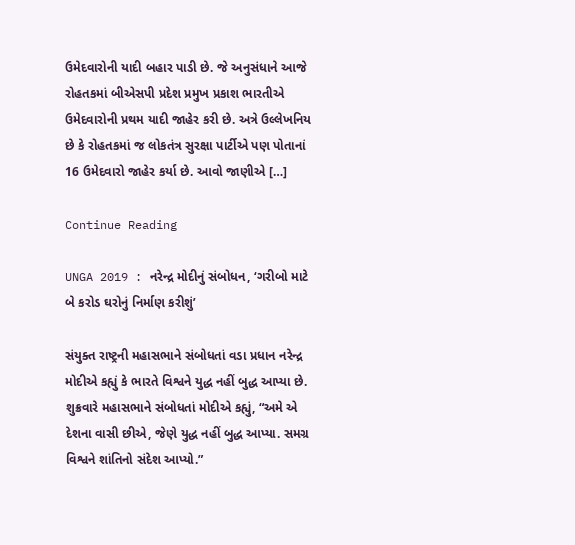ઉમેદવારોની યાદી બહાર પાડી છે. જે અનુસંધાને આજે રોહતકમાં બીએસપી પ્રદેશ પ્રમુખ પ્રકાશ ભારતીએ ઉમેદવારોની પ્રથમ યાદી જાહેર કરી છે. અત્રે ઉલ્લેખનિય છે કે રોહતકમાં જ લોકતંત્ર સુરક્ષા પાર્ટીએ પણ પોતાનાં 16 ઉમેદવારો જાહેર કર્યા છે. આવો જાણીએ […]

Continue Reading

UNGA 2019 : નરેન્દ્ર મોદીનું સંબોધન, ‘ગરીબો માટે બે કરોડ ઘરોનું નિર્માણ કરીશું’

સંયુક્ત રાષ્ટ્રની મહાસભાને સંબોધતાં વડા પ્રધાન નરેન્દ્ર મોદીએ કહ્યું કે ભારતે વિશ્વને યુદ્ધ નહીં બુદ્ધ આપ્યા છે. શુક્રવારે મહાસભાને સંબોધતાં મોદીએ કહ્યું, “અમે એ દેશના વાસી છીએ, જેણે યુદ્ધ નહીં બુદ્ધ આપ્યા. સમગ્ર વિશ્વને શાંતિનો સંદેશ આપ્યો.”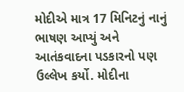મોદીએ માત્ર 17 મિનિટનું નાનું ભાષણ આપ્યું અને આતંકવાદના પડકારનો પણ ઉલ્લેખ કર્યો. મોદીના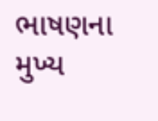ભાષણના મુખ્ય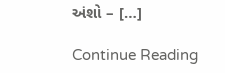અંશો – […]

Continue Reading